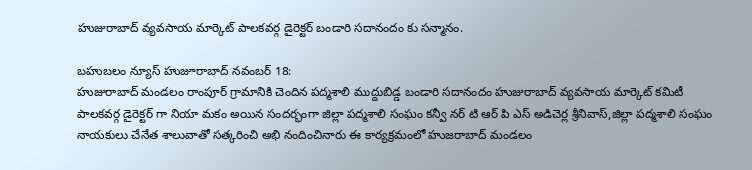హుజురాబాద్ వ్యవసాయ మార్కెట్ పాలకవర్గ డైరెక్టర్ బండారి సదానందం కు సన్మానం.

బహుబలం న్యూస్ హుజూరాబాద్ నవంబర్ 18:
హుజురాబాద్ మండలం రాంపూర్ గ్రామానికి చెందిన పద్మశాలి ముద్దుబిడ్డ బండారి సదానందం హుజురాబాద్ వ్యవసాయ మార్కెట్ కమిటీ పాలకవర్గ డైరెక్టర్ గా నియా మకం అయిన సందర్భంగా జిల్లా పద్మశాలి సంఘం కన్వీ నర్ టి ఆర్ పి ఎస్ అడిచెర్ల శ్రీనివాస్,జిల్లా పద్మశాలి సంఘం నాయకులు చేనేత శాలువాతో సత్కరించి అభి నందించినారు ఈ కార్యక్రమంలో హుజరాబాద్ మండలం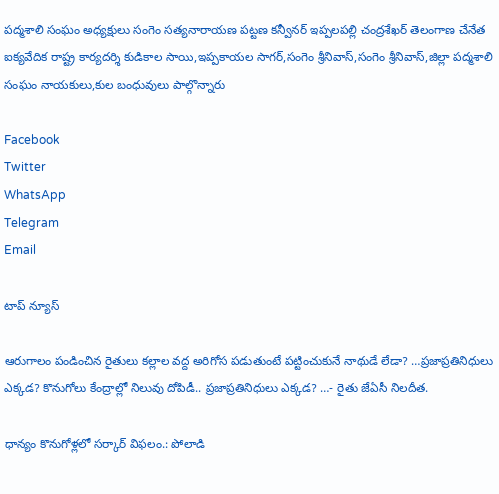పద్మశాలి సంఘం అధ్యక్షులు సంగెం సత్యనారాయణ పట్టణ కన్వీనర్ ఇప్పలపల్లి చంద్రశేఖర్ తెలంగాణ చేనేత ఐక్యవేదిక రాష్ట్ర కార్యదర్శి కుడికాల సాయి,ఇప్పకాయల సాగర్,సంగెం శ్రీనివాస్,సంగెం శ్రీనివాస్,జిల్లా పద్మశాలి సంఘం నాయకులు,కుల బంధువులు పాల్గొన్నారు

Facebook
Twitter
WhatsApp
Telegram
Email

టాప్ న్యూస్

ఆరుగాలం పండించిన రైతులు కల్లాల వద్ద అరిగోస పడుతుంటే పట్టించుకునే నాథుడే లేడా? …ప్రజాప్రతినిధులు ఎక్కడ? కొనుగోలు కేంద్రాల్లో నిలువు దోపిడీ.. ప్రజాప్రతినిధులు ఎక్కడ? …- రైతు జేఏసీ నిలదీత.

ధాన్యం కొనుగోళ్లలో సర్కార్ విఫలం.: పోలాడి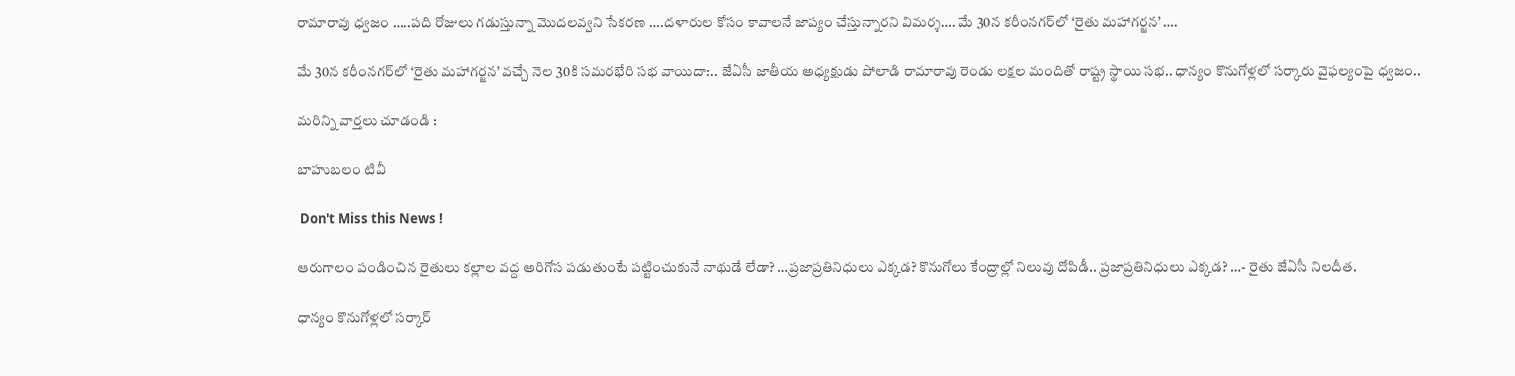రామారావు ధ్వజం …..పది రోజులు గడుస్తున్నా మొదలవ్వని సేకరణ ….దళారుల కోసం కావాలనే జాప్యం చేస్తున్నారని విమర్శ…. మే 30న కరీంనగర్‌లో ‘రైతు మహాగర్జన’ ….

మే 30న కరీంనగర్‌లో ‘రైతు మహాగర్జన’ వచ్చే నెల 30కి సమరభేరి సభ వాయిదా:.. జేఏసీ జాతీయ అధ్యక్షుడు పోలాడి రామారావు రెండు లక్షల మందితో రాష్ట్ర స్థాయి సభ.. ధాన్యం కొనుగోళ్లలో సర్కారు వైఫల్యంపై ధ్వజం..

మరిన్ని వార్తలు చూడండి :

బాహుబలం టివీ

 Don't Miss this News !

ఆరుగాలం పండించిన రైతులు కల్లాల వద్ద అరిగోస పడుతుంటే పట్టించుకునే నాథుడే లేడా? …ప్రజాప్రతినిధులు ఎక్కడ? కొనుగోలు కేంద్రాల్లో నిలువు దోపిడీ.. ప్రజాప్రతినిధులు ఎక్కడ? …- రైతు జేఏసీ నిలదీత.

ధాన్యం కొనుగోళ్లలో సర్కార్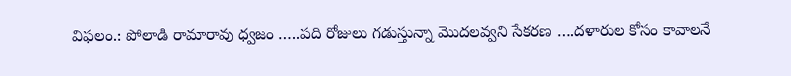విఫలం.: పోలాడి రామారావు ధ్వజం …..పది రోజులు గడుస్తున్నా మొదలవ్వని సేకరణ ….దళారుల కోసం కావాలనే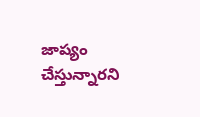జాప్యం చేస్తున్నారని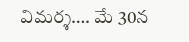విమర్శ…. మే 30న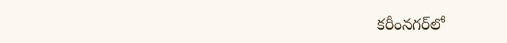కరీంనగర్‌లో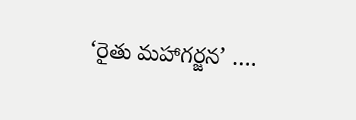‘రైతు మహాగర్జన’ ….